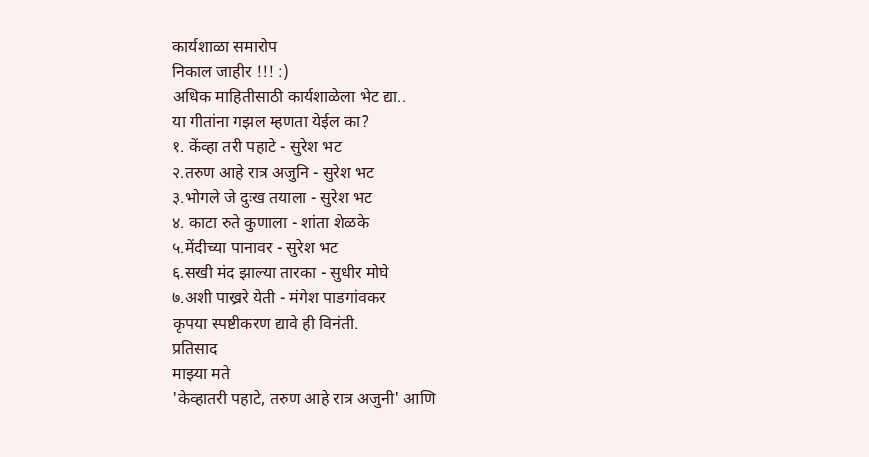कार्यशाळा समारोप
निकाल जाहीर !!! :)
अधिक माहितीसाठी कार्यशाळेला भेट द्या..
या गीतांना गझल म्हणता येईल का?
१. केंव्हा तरी पहाटे - सुरेश भट
२.तरुण आहे रात्र अजुनि - सुरेश भट
३.भोगले जे दुःख तयाला - सुरेश भट
४. काटा रुते कुणाला - शांता शेळके
५.मेंदीच्या पानावर - सुरेश भट
६.सखी मंद झाल्या तारका - सुधीर मोघे
७.अशी पाख्ररे येती - मंगेश पाडगांवकर
कृपया स्पष्टीकरण द्यावे ही विनंती.
प्रतिसाद
माझ्या मते
'केव्हातरी पहाटे, तरुण आहे रात्र अजुनी' आणि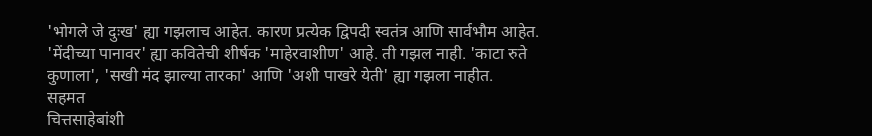'भोगले जे दुःख' ह्या गझलाच आहेत. कारण प्रत्येक द्विपदी स्वतंत्र आणि सार्वभौम आहेत. 'मेंदीच्या पानावर' ह्या कवितेची शीर्षक 'माहेरवाशीण' आहे. ती गझल नाही. 'काटा रुते कुणाला', 'सखी मंद झाल्या तारका' आणि 'अशी पाखरे येती' ह्या गझला नाहीत.
सहमत
चित्तसाहेबांशी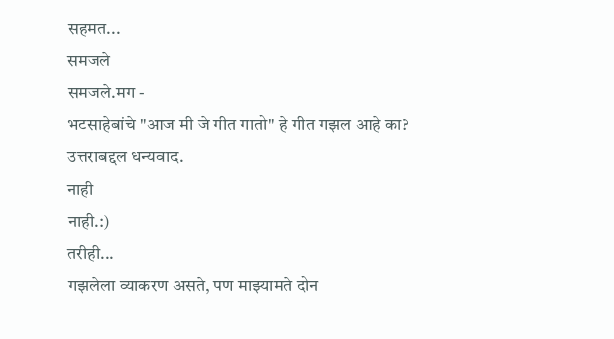सहमत...
समजले
समजले.मग -
भटसाहेबांचे "आज मी जे गीत गातो" हे गीत गझल आहे का?
उत्तराबद्दल धन्यवाद.
नाही
नाही.:)
तरीही...
गझलेला व्याकरण असते, पण माझ्यामते दोन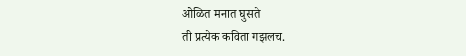ओळित मनात घुसते
ती प्रत्येक कविता गझलच.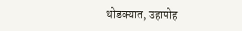थोडक्यात, उहापोह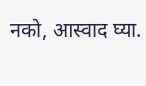नको, आस्वाद घ्या.